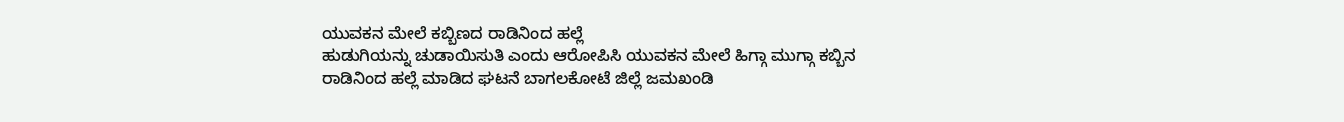ಯುವಕನ ಮೇಲೆ ಕಬ್ಬಿಣದ ರಾಡಿನಿಂದ ಹಲ್ಲೆ
ಹುಡುಗಿಯನ್ನು ಚುಡಾಯಿಸುತಿ ಎಂದು ಆರೋಪಿಸಿ ಯುವಕನ ಮೇಲೆ ಹಿಗ್ಗಾ ಮುಗ್ಗಾ ಕಬ್ಬಿನ ರಾಡಿನಿಂದ ಹಲ್ಲೆ ಮಾಡಿದ ಘಟನೆ ಬಾಗಲಕೋಟೆ ಜಿಲ್ಲೆ ಜಮಖಂಡಿ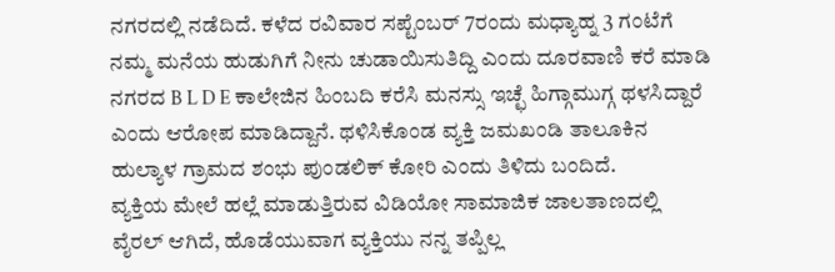ನಗರದಲ್ಲಿ ನಡೆದಿದೆ. ಕಳೆದ ರವಿವಾರ ಸಪ್ಟೆಂಬರ್ 7ರಂದು ಮಧ್ಯಾಹ್ನ 3 ಗಂಟೆಗೆ ನಮ್ಮ ಮನೆಯ ಹುಡುಗಿಗೆ ನೀನು ಚುಡಾಯಿಸುತಿದ್ದಿ ಎಂದು ದೂರವಾಣಿ ಕರೆ ಮಾಡಿ ನಗರದ B L D E ಕಾಲೇಜಿನ ಹಿಂಬದಿ ಕರೆಸಿ ಮನಸ್ಸು ಇಚ್ಛೆ ಹಿಗ್ಗಾಮುಗ್ಗ ಥಳಸಿದ್ದಾರೆ ಎಂದು ಆರೋಪ ಮಾಡಿದ್ದಾನೆ. ಥಳಿಸಿಕೊಂಡ ವ್ಯಕ್ತಿ ಜಮಖಂಡಿ ತಾಲೂಕಿನ ಹುಲ್ಯಾಳ ಗ್ರಾಮದ ಶಂಭು ಪುಂಡಲಿಕ್ ಕೋರಿ ಎಂದು ತಿಳಿದು ಬಂದಿದೆ.
ವ್ಯಕ್ತಿಯ ಮೇಲೆ ಹಲ್ಲೆ ಮಾಡುತ್ತಿರುವ ವಿಡಿಯೋ ಸಾಮಾಜಿಕ ಜಾಲತಾಣದಲ್ಲಿ ವೈರಲ್ ಆಗಿದೆ, ಹೊಡೆಯುವಾಗ ವ್ಯಕ್ತಿಯು ನನ್ನ ತಪ್ಪಿಲ್ಲ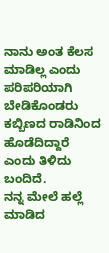ನಾನು ಅಂತ ಕೆಲಸ ಮಾಡಿಲ್ಲ ಎಂದು ಪರಿಪರಿಯಾಗಿ ಬೇಡಿಕೊಂಡರು ಕಬ್ಬಿಣದ ರಾಡಿನಿಂದ ಹೊಡೆದಿದ್ದಾರೆ ಎಂದು ತಿಳಿದು ಬಂದಿದೆ.
ನನ್ನ ಮೇಲೆ ಹಲ್ಲೆ ಮಾಡಿದ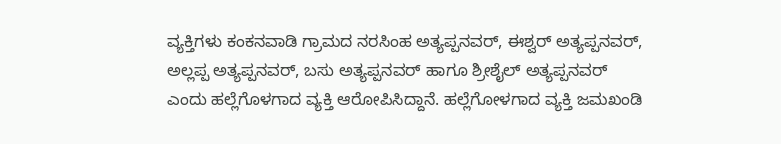ವ್ಯಕ್ತಿಗಳು ಕಂಕನವಾಡಿ ಗ್ರಾಮದ ನರಸಿಂಹ ಅತ್ಯಪ್ಪನವರ್, ಈಶ್ವರ್ ಅತ್ಯಪ್ಪನವರ್, ಅಲ್ಲಪ್ಪ ಅತ್ಯಪ್ಪನವರ್, ಬಸು ಅತ್ಯಪ್ಪನವರ್ ಹಾಗೂ ಶ್ರೀಶೈಲ್ ಅತ್ಯಪ್ಪನವರ್ ಎಂದು ಹಲ್ಲೆಗೊಳಗಾದ ವ್ಯಕ್ತಿ ಆರೋಪಿಸಿದ್ದಾನೆ. ಹಲ್ಲೆಗೋಳಗಾದ ವ್ಯಕ್ತಿ ಜಮಖಂಡಿ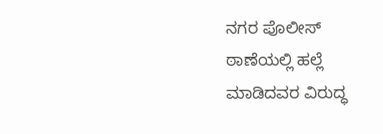ನಗರ ಪೊಲೀಸ್ ಠಾಣೆಯಲ್ಲಿ ಹಲ್ಲೆ ಮಾಡಿದವರ ವಿರುದ್ಧ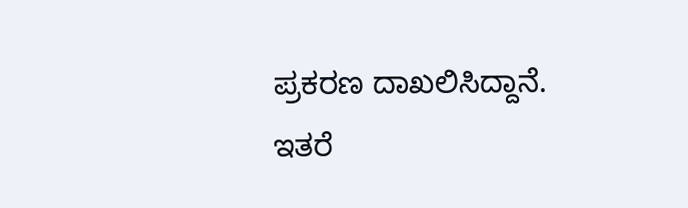ಪ್ರಕರಣ ದಾಖಲಿಸಿದ್ದಾನೆ.
ಇತರೆ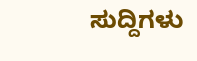ಸುದ್ದಿಗಳು